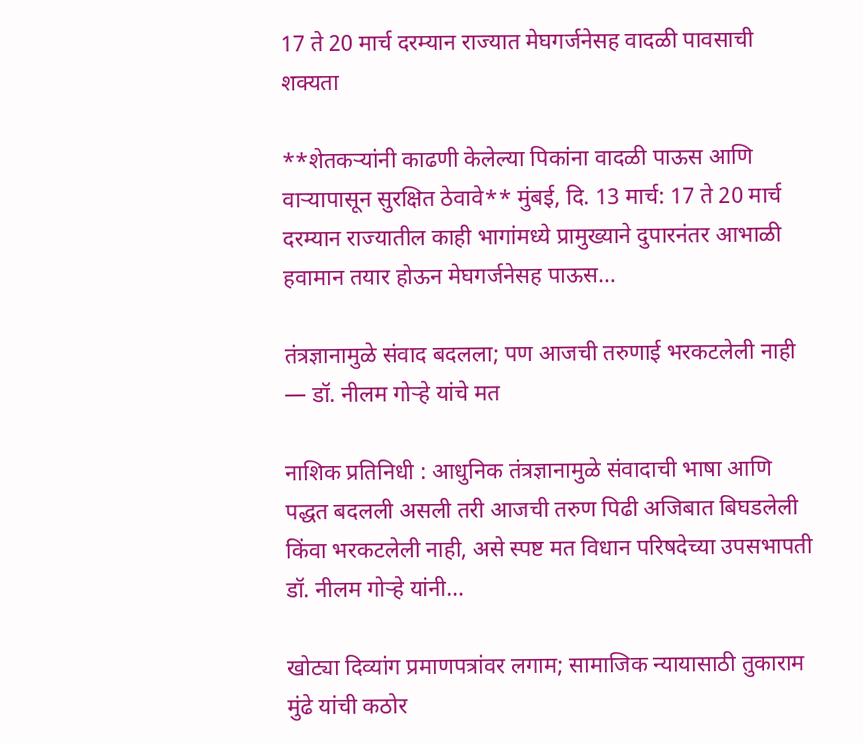17 ते 20 मार्च दरम्यान राज्यात मेघगर्जनेसह वादळी पावसाची शक्यता

**शेतकऱ्यांनी काढणी केलेल्या पिकांना वादळी पाऊस आणि वाऱ्यापासून सुरक्षित ठेवावे** मुंबई, दि. 13 मार्च: 17 ते 20 मार्च दरम्यान राज्यातील काही भागांमध्ये प्रामुख्याने दुपारनंतर आभाळी हवामान तयार होऊन मेघगर्जनेसह पाऊस…

तंत्रज्ञानामुळे संवाद बदलला; पण आजची तरुणाई भरकटलेली नाही — डॉ. नीलम गोऱ्हे यांचे मत

नाशिक प्रतिनिधी : आधुनिक तंत्रज्ञानामुळे संवादाची भाषा आणि पद्धत बदलली असली तरी आजची तरुण पिढी अजिबात बिघडलेली किंवा भरकटलेली नाही, असे स्पष्ट मत विधान परिषदेच्या उपसभापती डॉ. नीलम गोऱ्हे यांनी…

खोट्या दिव्यांग प्रमाणपत्रांवर लगाम; सामाजिक न्यायासाठी तुकाराम मुंढे यांची कठोर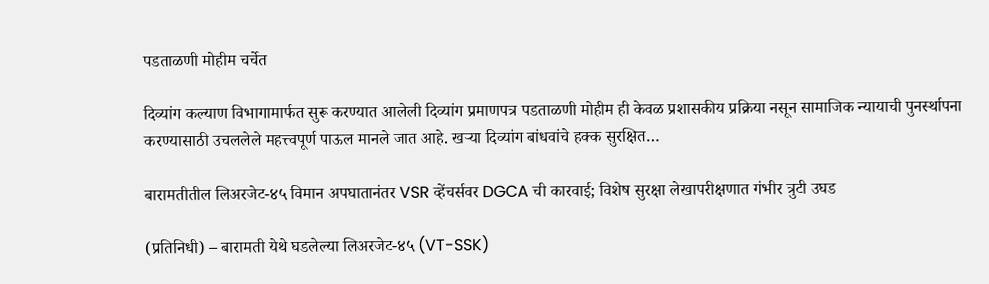पडताळणी मोहीम चर्चेत

दिव्यांग कल्याण विभागामार्फत सुरू करण्यात आलेली दिव्यांग प्रमाणपत्र पडताळणी मोहीम ही केवळ प्रशासकीय प्रक्रिया नसून सामाजिक न्यायाची पुनर्स्थापना करण्यासाठी उचललेले महत्त्वपूर्ण पाऊल मानले जात आहे. खऱ्या दिव्यांग बांधवांचे हक्क सुरक्षित…

बारामतीतील लिअरजेट-४५ विमान अपघातानंतर VSR व्हेंचर्सवर DGCA ची कारवाई; विशेष सुरक्षा लेखापरीक्षणात गंभीर त्रुटी उघड

(प्रतिनिधी) – बारामती येथे घडलेल्या लिअरजेट-४५ (VT-SSK)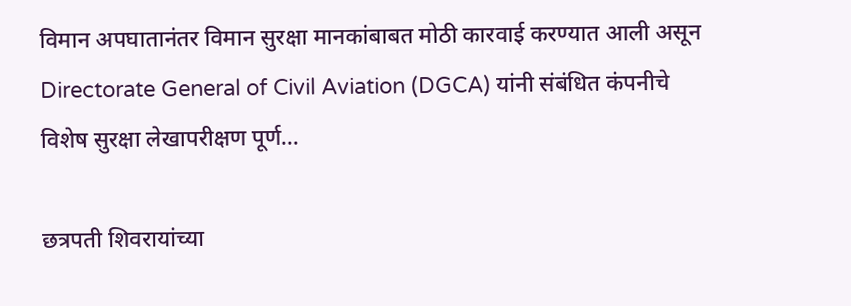विमान अपघातानंतर विमान सुरक्षा मानकांबाबत मोठी कारवाई करण्यात आली असून Directorate General of Civil Aviation (DGCA) यांनी संबंधित कंपनीचे विशेष सुरक्षा लेखापरीक्षण पूर्ण…

छत्रपती शिवरायांच्या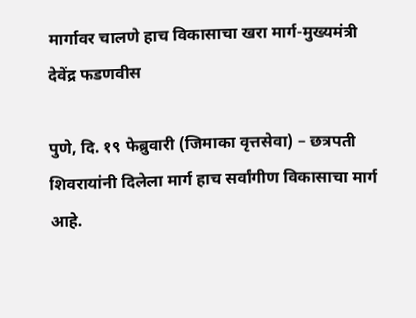मार्गावर चालणे हाच विकासाचा खरा मार्ग-मुख्यमंत्री देवेंद्र फडणवीस

पुणे, दि. १९ फेब्रुवारी (जिमाका वृत्तसेवा) – छत्रपती शिवरायांनी दिलेला मार्ग हाच सर्वांगीण विकासाचा मार्ग आहे.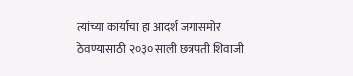त्यांच्या कार्याचा हा आदर्श जगासमोर ठेवण्यासाठी २०३० साली छत्रपती शिवाजी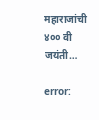महाराजांची ४०० वी जयंती…

error: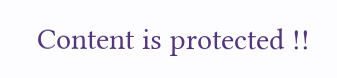Content is protected !!